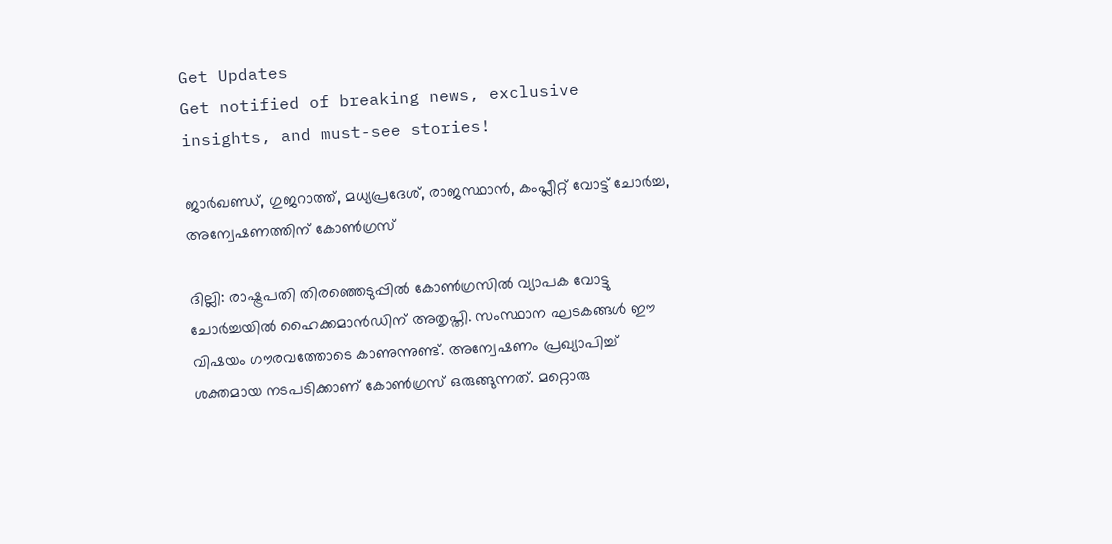Get Updates
Get notified of breaking news, exclusive insights, and must-see stories!

ജാര്‍ഖണ്ഡ്, ഗുജറാത്ത്, മധ്യപ്രദേശ്, രാജസ്ഥാന്‍, കംപ്ലീറ്റ് വോട്ട് ചോര്‍ച്ച, അന്വേഷണത്തിന് കോണ്‍ഗ്രസ്

ദില്ലി: രാഷ്ട്രപതി തിരഞ്ഞെടുപ്പില്‍ കോണ്‍ഗ്രസില്‍ വ്യാപക വോട്ടു ചോര്‍ച്ചയില്‍ ഹൈക്കമാന്‍ഡിന് അതൃപ്തി. സംസ്ഥാന ഘടകങ്ങള്‍ ഈ വിഷയം ഗൗരവത്തോടെ കാണുന്നുണ്ട്. അന്വേഷണം പ്രഖ്യാപിച്ച് ശക്തമായ നടപടിക്കാണ് കോണ്‍ഗ്രസ് ഒരുങ്ങുന്നത്. മറ്റൊരു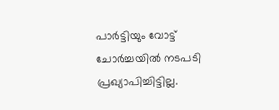പാര്‍ട്ടിയും വോട്ട് ചോര്‍ച്ചയില്‍ നടപടി പ്രഖ്യാപിച്ചിട്ടില്ല.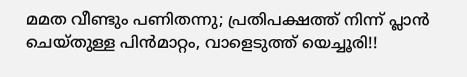മമത വീണ്ടും പണിതന്നു; പ്രതിപക്ഷത്ത് നിന്ന് പ്ലാന്‍ ചെയ്തുള്ള പിന്‍മാറ്റം, വാളെടുത്ത് യെച്ചൂരി!!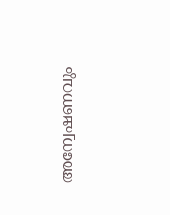അന്വേഷണവും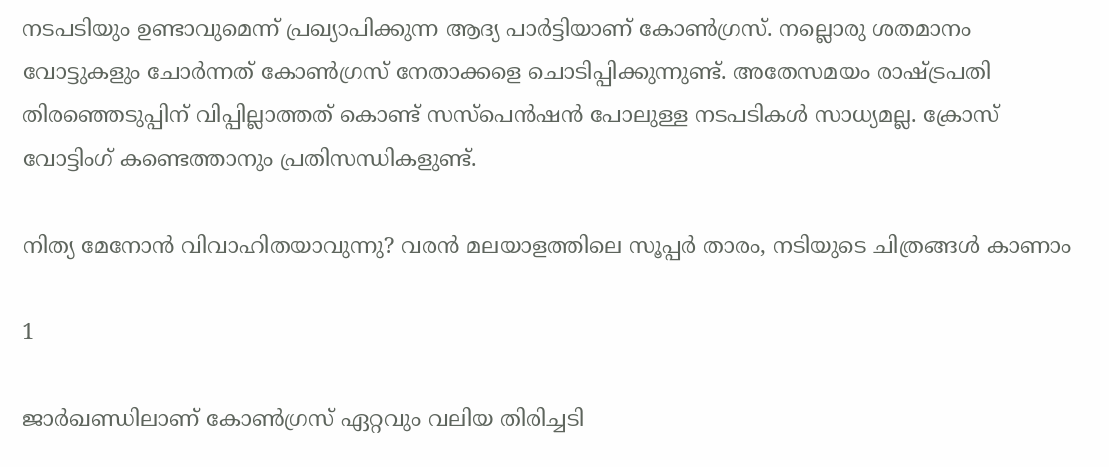നടപടിയും ഉണ്ടാവുമെന്ന് പ്രഖ്യാപിക്കുന്ന ആദ്യ പാര്‍ട്ടിയാണ് കോണ്‍ഗ്രസ്. നല്ലൊരു ശതമാനം വോട്ടുകളും ചോര്‍ന്നത് കോണ്‍ഗ്രസ് നേതാക്കളെ ചൊടിപ്പിക്കുന്നുണ്ട്. അതേസമയം രാഷ്ട്രപതി തിരഞ്ഞെടുപ്പിന് വിപ്പില്ലാത്തത് കൊണ്ട് സസ്‌പെന്‍ഷന്‍ പോലുള്ള നടപടികള്‍ സാധ്യമല്ല. ക്രോസ് വോട്ടിംഗ് കണ്ടെത്താനും പ്രതിസന്ധികളുണ്ട്.

നിത്യ മേനോന്‍ വിവാഹിതയാവുന്നു? വരന്‍ മലയാളത്തിലെ സൂപ്പര്‍ താരം, നടിയുടെ ചിത്രങ്ങൾ കാണാം

1

ജാര്‍ഖണ്ഡിലാണ് കോണ്‍ഗ്രസ് ഏറ്റവും വലിയ തിരിച്ചടി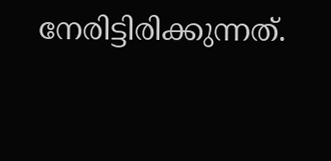നേരിട്ടിരിക്കുന്നത്.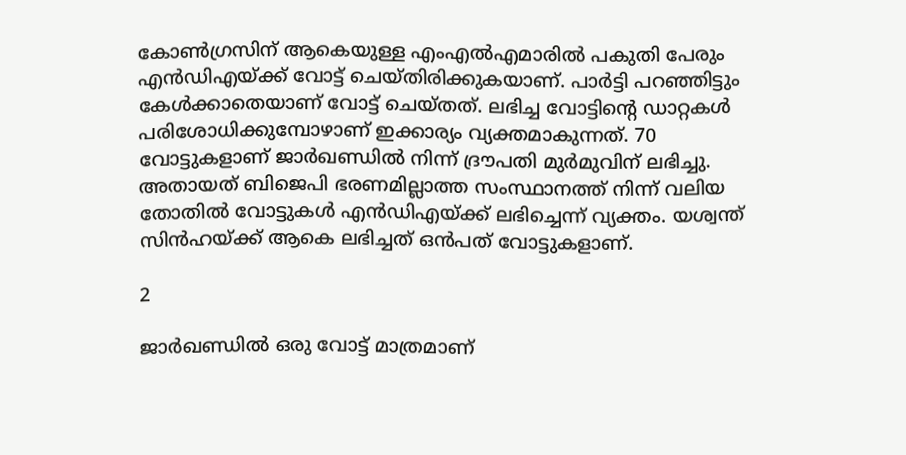കോണ്‍ഗ്രസിന് ആകെയുള്ള എംഎല്‍എമാരില്‍ പകുതി പേരും എന്‍ഡിഎയ്ക്ക് വോട്ട് ചെയ്തിരിക്കുകയാണ്. പാര്‍ട്ടി പറഞ്ഞിട്ടും കേള്‍ക്കാതെയാണ് വോട്ട് ചെയ്തത്. ലഭിച്ച വോട്ടിന്റെ ഡാറ്റകള്‍ പരിശോധിക്കുമ്പോഴാണ് ഇക്കാര്യം വ്യക്തമാകുന്നത്. 70 വോട്ടുകളാണ് ജാര്‍ഖണ്ഡില്‍ നിന്ന് ദ്രൗപതി മുര്‍മുവിന് ലഭിച്ചു. അതായത് ബിജെപി ഭരണമില്ലാത്ത സംസ്ഥാനത്ത് നിന്ന് വലിയ തോതില്‍ വോട്ടുകള്‍ എന്‍ഡിഎയ്ക്ക് ലഭിച്ചെന്ന് വ്യക്തം. യശ്വന്ത് സിന്‍ഹയ്ക്ക് ആകെ ലഭിച്ചത് ഒന്‍പത് വോട്ടുകളാണ്.

2

ജാര്‍ഖണ്ഡില്‍ ഒരു വോട്ട് മാത്രമാണ്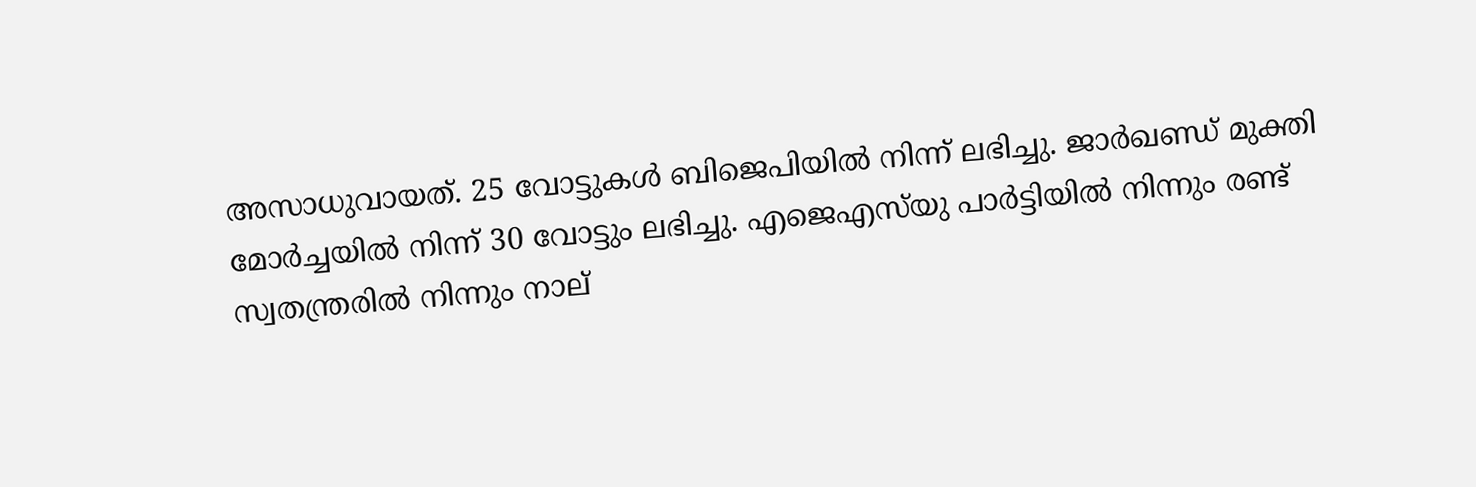അസാധുവായത്. 25 വോട്ടുകള്‍ ബിജെപിയില്‍ നിന്ന് ലഭിച്ചു. ജാര്‍ഖണ്ഡ് മുക്തി മോര്‍ച്ചയില്‍ നിന്ന് 30 വോട്ടും ലഭിച്ചു. എജെഎസ്‌യു പാര്‍ട്ടിയില്‍ നിന്നും രണ്ട് സ്വതന്ത്രരില്‍ നിന്നും നാല്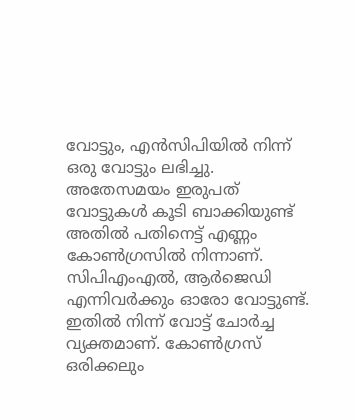വോട്ടും, എന്‍സിപിയില്‍ നിന്ന് ഒരു വോട്ടും ലഭിച്ചു. അതേസമയം ഇരുപത് വോട്ടുകള്‍ കൂടി ബാക്കിയുണ്ട് അതില്‍ പതിനെട്ട് എണ്ണം കോണ്‍ഗ്രസില്‍ നിന്നാണ്. സിപിഎംഎല്‍, ആര്‍ജെഡി എന്നിവര്‍ക്കും ഓരോ വോട്ടുണ്ട്. ഇതില്‍ നിന്ന് വോട്ട് ചോര്‍ച്ച വ്യക്തമാണ്. കോണ്‍ഗ്രസ് ഒരിക്കലും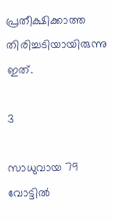പ്രതീക്ഷിക്കാത്ത തിരിച്ചടിയായിരുന്നു ഇത്.

3

സാധുവായ 79 വോട്ടില്‍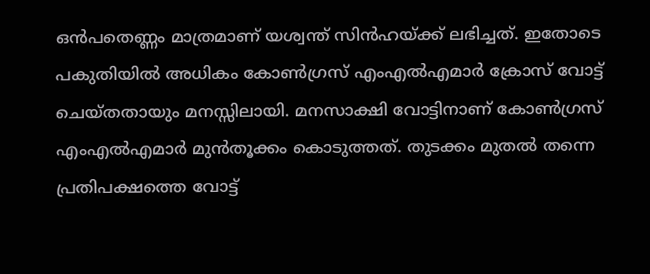ഒന്‍പതെണ്ണം മാത്രമാണ് യശ്വന്ത് സിന്‍ഹയ്ക്ക് ലഭിച്ചത്. ഇതോടെ പകുതിയില്‍ അധികം കോണ്‍ഗ്രസ് എംഎല്‍എമാര്‍ ക്രോസ് വോട്ട് ചെയ്തതായും മനസ്സിലായി. മനസാക്ഷി വോട്ടിനാണ് കോണ്‍ഗ്രസ് എംഎല്‍എമാര്‍ മുന്‍തൂക്കം കൊടുത്തത്. തുടക്കം മുതല്‍ തന്നെ പ്രതിപക്ഷത്തെ വോട്ട്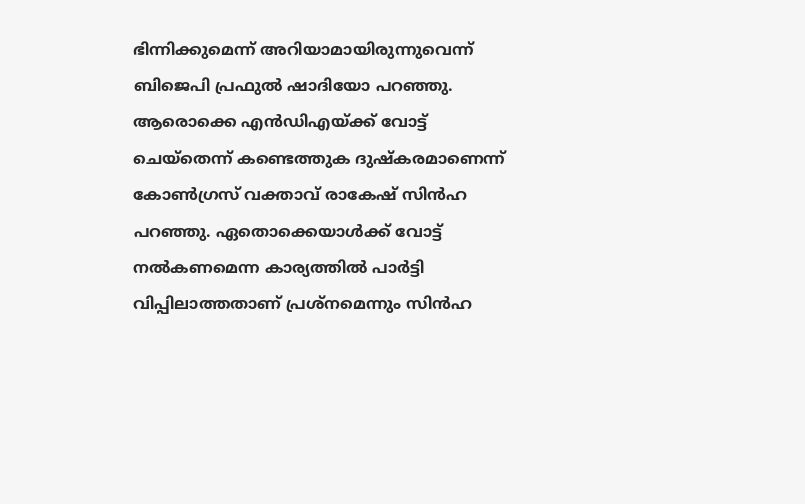ഭിന്നിക്കുമെന്ന് അറിയാമായിരുന്നുവെന്ന് ബിജെപി പ്രഫുല്‍ ഷാദിയോ പറഞ്ഞു. ആരൊക്കെ എന്‍ഡിഎയ്ക്ക് വോട്ട് ചെയ്‌തെന്ന് കണ്ടെത്തുക ദുഷ്‌കരമാണെന്ന് കോണ്‍ഗ്രസ് വക്താവ് രാകേഷ് സിന്‍ഹ പറഞ്ഞു. ഏതൊക്കെയാള്‍ക്ക് വോട്ട് നല്‍കണമെന്ന കാര്യത്തില്‍ പാര്‍ട്ടി വിപ്പിലാത്തതാണ് പ്രശ്‌നമെന്നും സിന്‍ഹ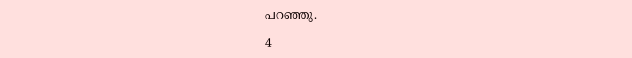പറഞ്ഞു.

4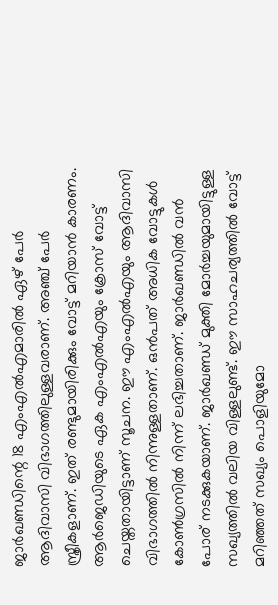ജാര്‍ഖണ്ഡിന്റെ 18 എംഎല്‍എമാരില്‍ ഏഴ് പേര്‍ ആദിവാസി വിഭാഗത്തിലുള്ളവരാണ്. അഞ്ച് പേര്‍ സ്ത്രീകളാണ്. ഇത് രണ്ടുമായിരിക്കും വോട്ട് മറിയാന്‍ കാരണം. ആര്‍ജെഡിയുടെ ഏക എംഎല്‍എയും ക്രോസ് വോട്ട് ചെയ്തതായിട്ടാണ് സൂചന. ഈ എംഎല്‍എയും ആദിവാസി വിഭാഗത്തില്‍ നിന്നുള്ളതാണ്. ഒന്‍പത് അധിക വോട്ടുകള്‍ കോണ്‍ഗ്രസില്‍ നിന്ന് ലഭിച്ചതാണ്. ജാര്‍ഖണ്ഡില്‍ വന്‍ പോര് നടക്കുകയാണ്. ജാര്‍ഖണ്ഡ് മുക്തി മോര്‍ച്ചയുമായിട്ടുള്ള സഖ്യത്തില്‍ വലിയ വിള്ളലുണ്ട്. ഈ സാഹചര്യത്തില്‍ വോട്ട് മറിഞ്ഞത് സഖ്യം പൊളിയുമോ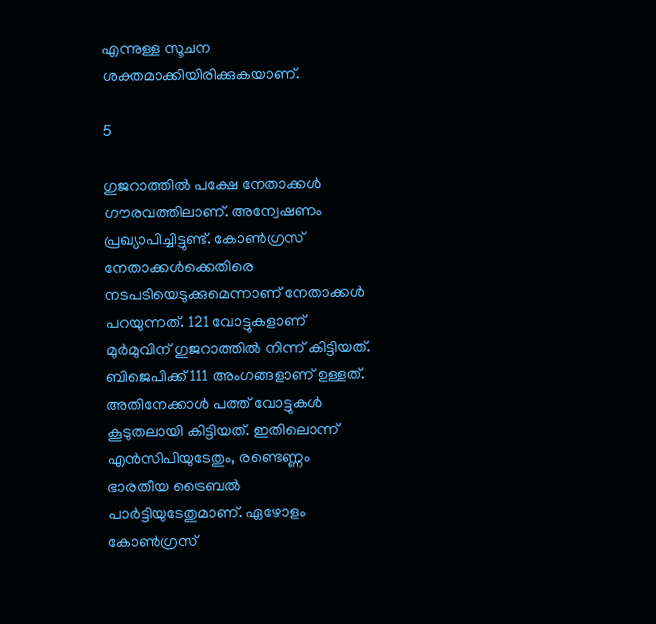എന്നുള്ള സൂചന ശക്തമാക്കിയിരിക്കുകയാണ്.

5

ഗുജറാത്തില്‍ പക്ഷേ നേതാക്കള്‍ ഗൗരവത്തിലാണ്. അന്വേഷണം പ്രഖ്യാപിച്ചിട്ടുണ്ട്. കോണ്‍ഗ്രസ് നേതാക്കള്‍ക്കെതിരെ നടപടിയെടുക്കുമെന്നാണ് നേതാക്കള്‍ പറയുന്നത്. 121 വോട്ടുകളാണ് മുര്‍മുവിന് ഗുജറാത്തില്‍ നിന്ന് കിട്ടിയത്. ബിജെപിക്ക് 111 അംഗങ്ങളാണ് ഉള്ളത്. അതിനേക്കാള്‍ പത്ത് വോട്ടുകള്‍ കൂടുതലായി കിട്ടിയത്. ഇതിലൊന്ന് എന്‍സിപിയുടേതും, രണ്ടെണ്ണം ഭാരതീയ ട്രൈബല്‍ പാര്‍ട്ടിയുടേതുമാണ്. ഏഴോളം കോണ്‍ഗ്രസ്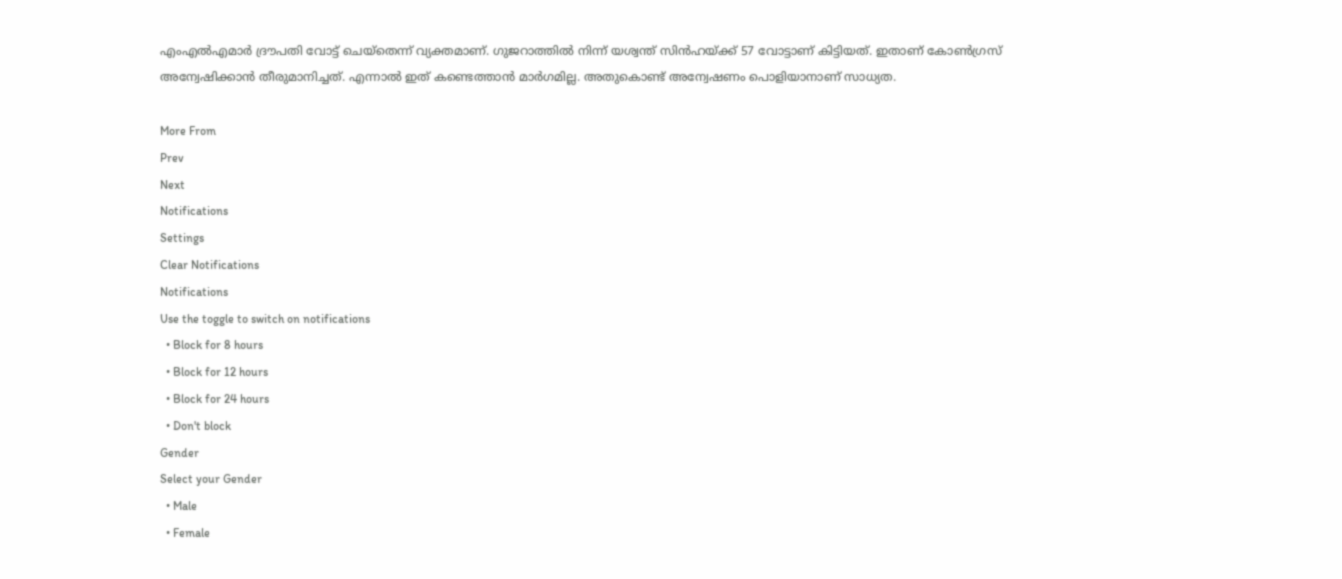എംഎല്‍എമാര്‍ ദ്രൗപതി വോട്ട് ചെയ്‌തെന്ന് വ്യക്തമാണ്. ഗുജറാത്തില്‍ നിന്ന് യശ്വന്ത് സിന്‍ഹയ്ക്ക് 57 വോട്ടാണ് കിട്ടിയത്. ഇതാണ് കോണ്‍ഗ്രസ് അന്വേഷിക്കാന്‍ തീരുമാനിച്ചത്. എന്നാല്‍ ഇത് കണ്ടെത്താന്‍ മാര്‍ഗമില്ല. അതുകൊണ്ട് അന്വേഷണം പൊളിയാനാണ് സാധ്യത.

More From
Prev
Next
Notifications
Settings
Clear Notifications
Notifications
Use the toggle to switch on notifications
  • Block for 8 hours
  • Block for 12 hours
  • Block for 24 hours
  • Don't block
Gender
Select your Gender
  • Male
  • Female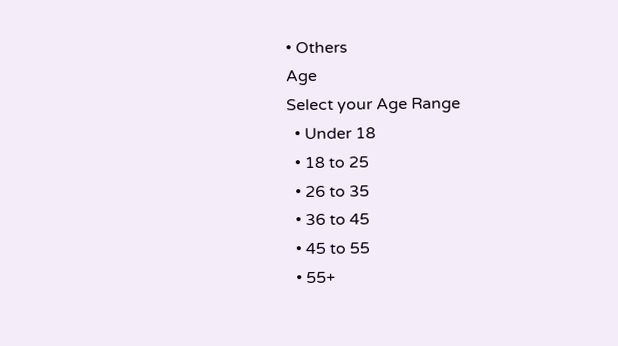• Others
Age
Select your Age Range
  • Under 18
  • 18 to 25
  • 26 to 35
  • 36 to 45
  • 45 to 55
  • 55+